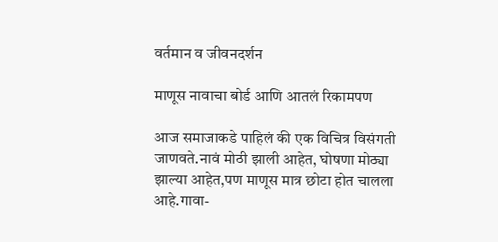वर्तमान व जीवनदर्शन

माणूस नावाचा बोर्ड आणि आतलं रिकामपण

आज समाजाकडे पाहिलं की एक विचित्र विसंगती जाणवते.नावं मोठी झाली आहेत, घोषणा मोठ्या झाल्या आहेत,पण माणूस मात्र छोटा होत चालला आहे.गावा-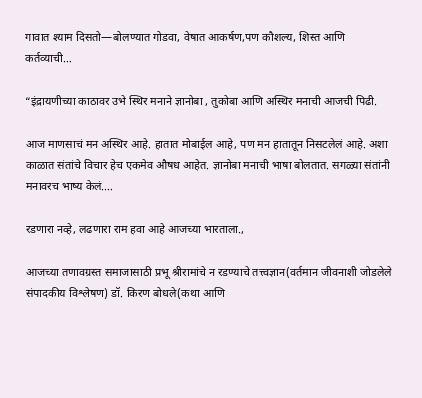गावात श्याम दिसतो—बोलण्यात गोडवा, वेषात आकर्षण,पण कौशल्य, शिस्त आणि कर्तव्याची…

“इंद्रायणीच्या काठावर उभे स्थिर मनाने ज्ञानोबा , तुकोबा आणि अस्थिर मनाची आजची पिढी.

आज माणसाचं मन अस्थिर आहे. हातात मोबाईल आहे, पण मन हातातून निसटलेलं आहे. अशा काळात संतांचे विचार हेच एकमेव औषध आहेत. ज्ञानोबा मनाची भाषा बोलतात. सगळ्या संतांनी मनावरच भाष्य केलं.…

रडणारा नव्हे, लढणारा राम हवा आहे आजच्या भारताला.,

आजच्या तणावग्रस्त समाजासाठी प्रभू श्रीरामांचे न रडण्याचे तत्त्वज्ञान(वर्तमान जीवनाशी जोडलेले संपादकीय विश्लेषण) डॉ. किरण बोधले(कथा आणि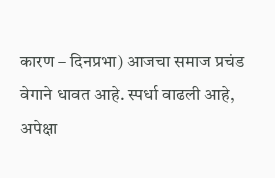कारण – दिनप्रभा) आजचा समाज प्रचंड वेगाने धावत आहे. स्पर्धा वाढली आहे, अपेक्षा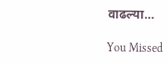वाढल्या…

You Missed